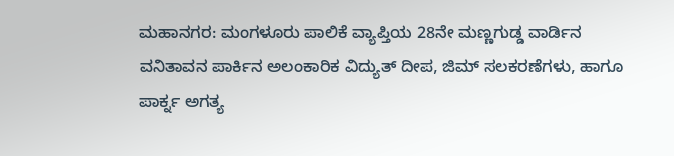ಮಹಾನಗರ: ಮಂಗಳೂರು ಪಾಲಿಕೆ ವ್ಯಾಪ್ತಿಯ 28ನೇ ಮಣ್ಣಗುಡ್ಡ ವಾರ್ಡಿನ ವನಿತಾವನ ಪಾರ್ಕಿನ ಅಲಂಕಾರಿಕ ವಿದ್ಯುತ್ ದೀಪ, ಜಿಮ್ ಸಲಕರಣೆಗಳು, ಹಾಗೂ ಪಾರ್ಕ್ನ ಅಗತ್ಯ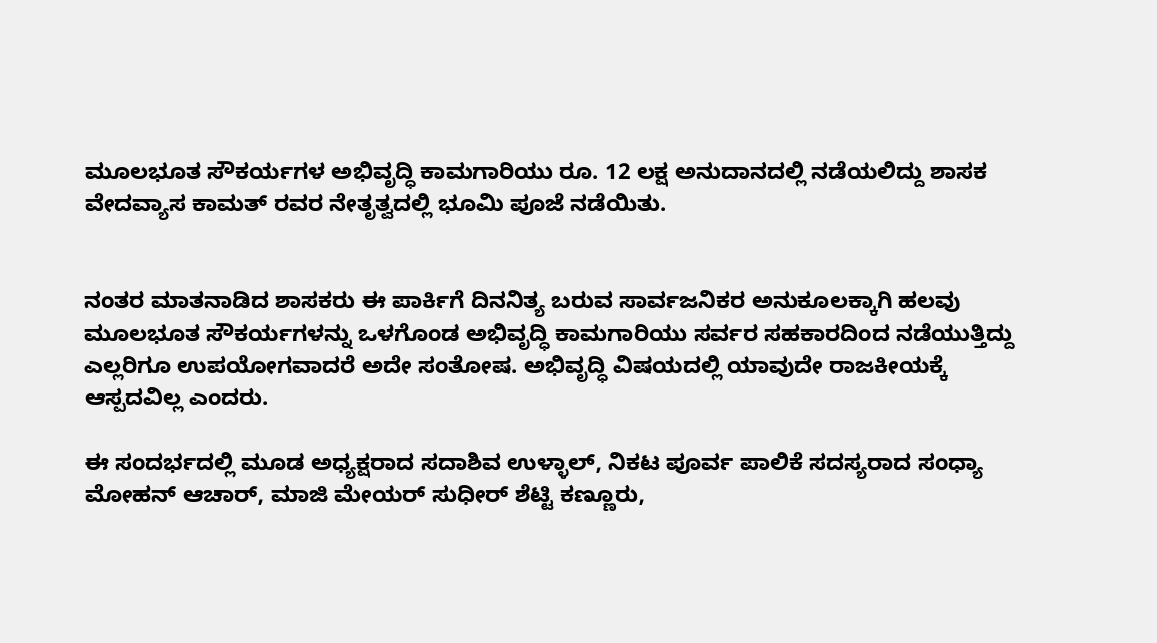ಮೂಲಭೂತ ಸೌಕರ್ಯಗಳ ಅಭಿವೃದ್ಧಿ ಕಾಮಗಾರಿಯು ರೂ. 12 ಲಕ್ಷ ಅನುದಾನದಲ್ಲಿ ನಡೆಯಲಿದ್ದು ಶಾಸಕ ವೇದವ್ಯಾಸ ಕಾಮತ್ ರವರ ನೇತೃತ್ವದಲ್ಲಿ ಭೂಮಿ ಪೂಜೆ ನಡೆಯಿತು.


ನಂತರ ಮಾತನಾಡಿದ ಶಾಸಕರು ಈ ಪಾರ್ಕಿಗೆ ದಿನನಿತ್ಯ ಬರುವ ಸಾರ್ವಜನಿಕರ ಅನುಕೂಲಕ್ಕಾಗಿ ಹಲವು ಮೂಲಭೂತ ಸೌಕರ್ಯಗಳನ್ನು ಒಳಗೊಂಡ ಅಭಿವೃದ್ಧಿ ಕಾಮಗಾರಿಯು ಸರ್ವರ ಸಹಕಾರದಿಂದ ನಡೆಯುತ್ತಿದ್ದು ಎಲ್ಲರಿಗೂ ಉಪಯೋಗವಾದರೆ ಅದೇ ಸಂತೋಷ. ಅಭಿವೃದ್ಧಿ ವಿಷಯದಲ್ಲಿ ಯಾವುದೇ ರಾಜಕೀಯಕ್ಕೆ ಆಸ್ಪದವಿಲ್ಲ ಎಂದರು.

ಈ ಸಂದರ್ಭದಲ್ಲಿ ಮೂಡ ಅಧ್ಯಕ್ಷರಾದ ಸದಾಶಿವ ಉಳ್ಳಾಲ್, ನಿಕಟ ಪೂರ್ವ ಪಾಲಿಕೆ ಸದಸ್ಯರಾದ ಸಂಧ್ಯಾ ಮೋಹನ್ ಆಚಾರ್, ಮಾಜಿ ಮೇಯರ್ ಸುಧೀರ್ ಶೆಟ್ಟಿ ಕಣ್ಣೂರು,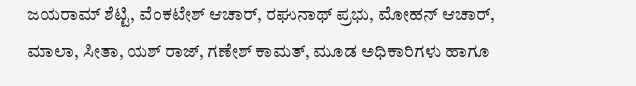ಜಯರಾಮ್ ಶೆಟ್ಟಿ, ವೆಂಕಟೇಶ್ ಆಚಾರ್, ರಘುನಾಥ್ ಪ್ರಭು, ಮೋಹನ್ ಆಚಾರ್, ಮಾಲಾ, ಸೀತಾ, ಯಶ್ ರಾಜ್, ಗಣೇಶ್ ಕಾಮತ್, ಮೂಡ ಅಧಿಕಾರಿಗಳು ಹಾಗೂ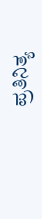ಪ್ರತಿನಿತ್ಯ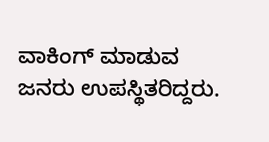ವಾಕಿಂಗ್ ಮಾಡುವ ಜನರು ಉಪಸ್ಥಿತರಿದ್ದರು.